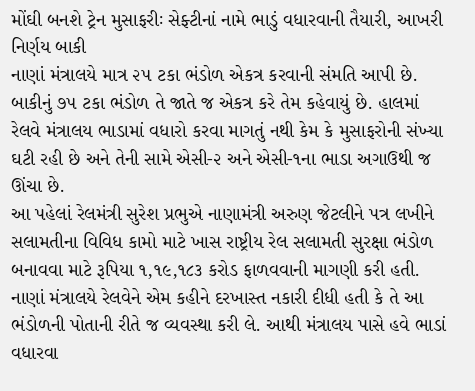મોંઘી બનશે ટ્રેન મુસાફરીઃ સેફ્ટીનાં નામે ભાડું વધારવાની તૈયારી, આખરી નિર્ણય બાકી
નાણાં મંત્રાલયે માત્ર ૨૫ ટકા ભંડોળ એકત્ર કરવાની સંમતિ આપી છે. બાકીનું ૭૫ ટકા ભંડોળ તે જાતે જ એકત્ર કરે તેમ કહેવાયું છે. હાલમાં રેલવે મંત્રાલય ભાડામાં વધારો કરવા માગતું નથી કેમ કે મુસાફરોની સંખ્યા ઘટી રહી છે અને તેની સામે એસી-૨ અને એસી-૧ના ભાડા અગાઉથી જ ઊંચા છે.
આ પહેલાં રેલમંત્રી સુરેશ પ્રભુએ નાણામંત્રી અરુણ જેટલીને પત્ર લખીને સલામતીના વિવિધ કામો માટે ખાસ રાષ્ટ્રીય રેલ સલામતી સુરક્ષા ભંડોળ બનાવવા માટે રૂપિયા ૧,૧૯,૧૮૩ કરોડ ફાળવવાની માગણી કરી હતી. નાણાં મંત્રાલયે રેલવેને એમ કહીને દરખાસ્ત નકારી દીધી હતી કે તે આ ભંડોળની પોતાની રીતે જ વ્યવસ્થા કરી લે. આથી મંત્રાલય પાસે હવે ભાડાં વધારવા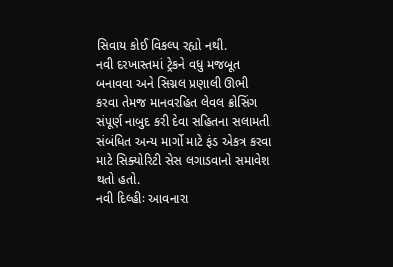સિવાય કોઈ વિકલ્પ રહ્યો નથી.
નવી દરખાસ્તમાં ટ્રેકને વધુ મજબૂત બનાવવા અને સિગ્નલ પ્રણાલી ઊભી કરવા તેમજ માનવરહિત લેવલ ક્રોસિંગ સંપૂર્ણ નાબુદ કરી દેવા સહિતના સલામતી સંબંધિત અન્ય માર્ગો માટે ફંડ એકત્ર કરવા માટે સિક્યોરિટી સેસ લગાડવાનો સમાવેશ થતો હતો.
નવી દિલ્હીઃ આવનારા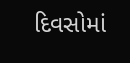દિવસોમાં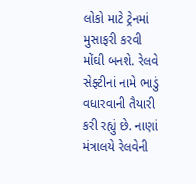લોકો માટે ટ્રેનમાં મુસાફરી કરવી મોંઘી બનશે. રેલવે સેફ્ટીનાં નામે ભાડું વધારવાની તૈયારી કરી રહ્યું છે. નાણાં મંત્રાલયે રેલવેની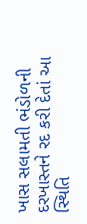ખાસ સલામતી ભંડોળની દરખાસ્તને રદ કરી દેતાં આ સ્થિતિ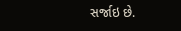સર્જાઇ છે.